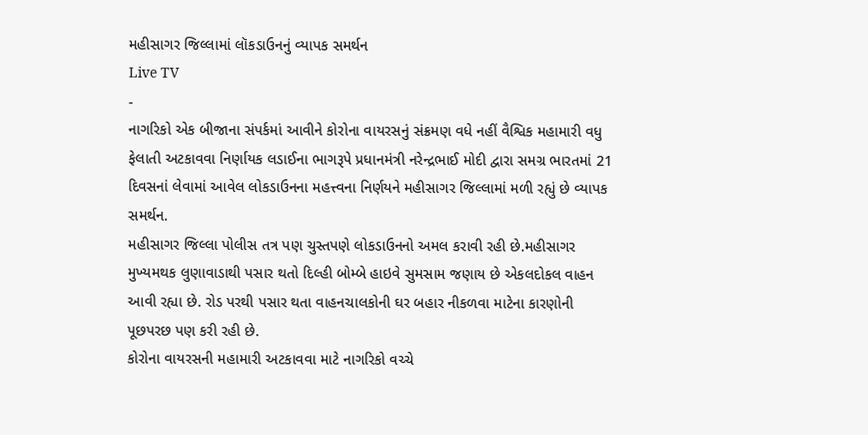મહીસાગર જિલ્લામાં લૉકડાઉનનું વ્યાપક સમર્થન
Live TV
-
નાગરિકો એક બીજાના સંપર્કમાં આવીને કોરોના વાયરસનું સંક્રમણ વધે નહીં વૈશ્વિક મહામારી વધુ ફેલાતી અટકાવવા નિર્ણાયક લડાઈના ભાગરૂપે પ્રધાનમંત્રી નરેન્દ્રભાઈ મોદી દ્વારા સમગ્ર ભારતમાં 21 દિવસનાં લેવામાં આવેલ લોકડાઉનના મહત્ત્વના નિર્ણયને મહીસાગર જિલ્લામાં મળી રહ્યું છે વ્યાપક સમર્થન.
મહીસાગર જિલ્લા પોલીસ તત્ર પણ ચુસ્તપણે લોકડાઉનનો અમલ કરાવી રહી છે.મહીસાગર મુખ્યમથક લુણાવાડાથી પસાર થતો દિલ્હી બોમ્બે હાઇવે સુમસામ જણાય છે એકલદોકલ વાહન આવી રહ્યા છે. રોડ પરથી પસાર થતા વાહનચાલકોની ઘર બહાર નીકળવા માટેના કારણોની પૂછપરછ પણ કરી રહી છે.
કોરોના વાયરસની મહામારી અટકાવવા માટે નાગરિકો વચ્ચે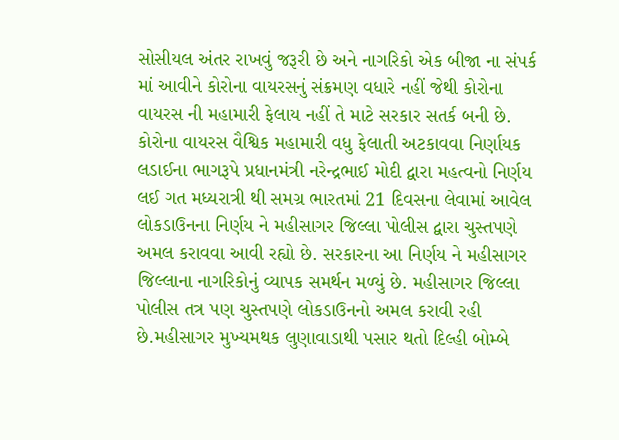સોસીયલ અંતર રાખવું જરૂરી છે અને નાગરિકો એક બીજા ના સંપર્ક માં આવીને કોરોના વાયરસનું સંક્રમણ વધારે નહીં જેથી કોરોના વાયરસ ની મહામારી ફેલાય નહીં તે માટે સરકાર સતર્ક બની છે. કોરોના વાયરસ વૈશ્વિક મહામારી વધુ ફેલાતી અટકાવવા નિર્ણાયક લડાઈના ભાગરૂપે પ્રધાનમંત્રી નરેન્દ્રભાઈ મોદી દ્વારા મહત્વનો નિર્ણય લઈ ગત મધ્યરાત્રી થી સમગ્ર ભારતમાં 21 દિવસના લેવામાં આવેલ લોકડાઉનના નિર્ણય ને મહીસાગર જિલ્લા પોલીસ દ્વારા ચુસ્તપણે અમલ કરાવવા આવી રહ્યો છે. સરકારના આ નિર્ણય ને મહીસાગર જિલ્લાના નાગરિકોનું વ્યાપક સમર્થન મળ્યું છે. મહીસાગર જિલ્લા પોલીસ તત્ર પણ ચુસ્તપણે લોકડાઉનનો અમલ કરાવી રહી છે.મહીસાગર મુખ્યમથક લુણાવાડાથી પસાર થતો દિલ્હી બોમ્બે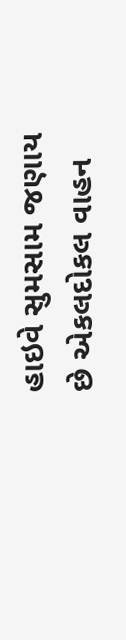હાઇવે સુમસામ જણાય છે એકલદોકલ વાહન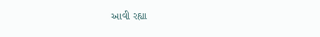આવી રહ્યા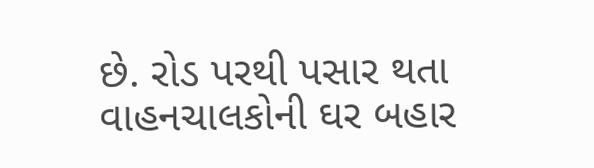છે. રોડ પરથી પસાર થતા વાહનચાલકોની ઘર બહાર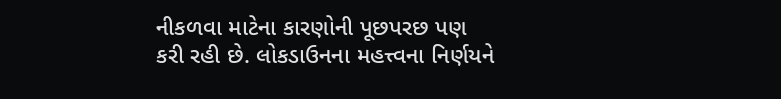નીકળવા માટેના કારણોની પૂછપરછ પણ કરી રહી છે. લોકડાઉનના મહત્ત્વના નિર્ણયને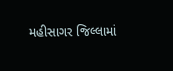મહીસાગર જિલ્લામાં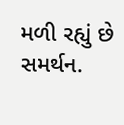મળી રહ્યું છે સમર્થન.